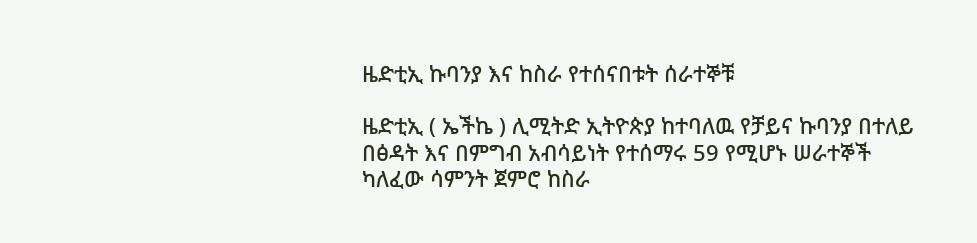ዜድቲኢ ኩባንያ እና ከስራ የተሰናበቱት ሰራተኞቹ

ዜድቲኢ ( ኤችኬ ) ሊሚትድ ኢትዮጵያ ከተባለዉ የቻይና ኩባንያ በተለይ በፅዳት እና በምግብ አብሳይነት የተሰማሩ 59 የሚሆኑ ሠራተኞች ካለፈው ሳምንት ጀምሮ ከስራ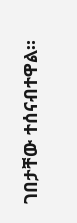ገበታቸው ተሰናብተዋል።